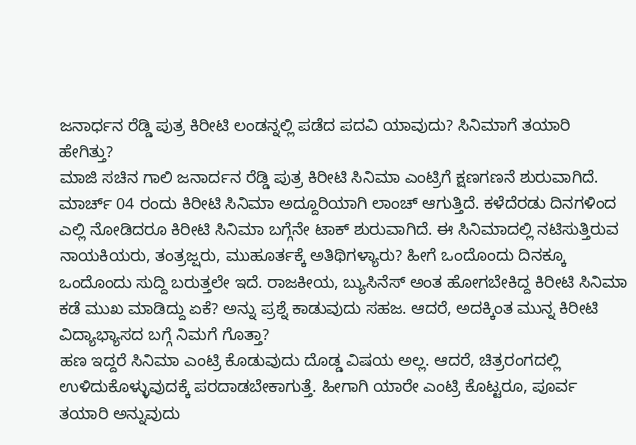ಜನಾರ್ಧನ ರೆಡ್ಡಿ ಪುತ್ರ ಕಿರೀಟಿ ಲಂಡನ್ನಲ್ಲಿ ಪಡೆದ ಪದವಿ ಯಾವುದು? ಸಿನಿಮಾಗೆ ತಯಾರಿ ಹೇಗಿತ್ತು?
ಮಾಜಿ ಸಚಿನ ಗಾಲಿ ಜನಾರ್ದನ ರೆಡ್ಡಿ ಪುತ್ರ ಕಿರೀಟಿ ಸಿನಿಮಾ ಎಂಟ್ರಿಗೆ ಕ್ಷಣಗಣನೆ ಶುರುವಾಗಿದೆ. ಮಾರ್ಚ್ 04 ರಂದು ಕಿರೀಟಿ ಸಿನಿಮಾ ಅದ್ದೂರಿಯಾಗಿ ಲಾಂಚ್ ಆಗುತ್ತಿದೆ. ಕಳೆದೆರಡು ದಿನಗಳಿಂದ ಎಲ್ಲಿ ನೋಡಿದರೂ ಕಿರೀಟಿ ಸಿನಿಮಾ ಬಗ್ಗೆನೇ ಟಾಕ್ ಶುರುವಾಗಿದೆ. ಈ ಸಿನಿಮಾದಲ್ಲಿ ನಟಿಸುತ್ತಿರುವ ನಾಯಕಿಯರು, ತಂತ್ರಜ್ಷರು, ಮುಹೂರ್ತಕ್ಕೆ ಅತಿಥಿಗಳ್ಯಾರು? ಹೀಗೆ ಒಂದೊಂದು ದಿನಕ್ಕೂ ಒಂದೊಂದು ಸುದ್ದಿ ಬರುತ್ತಲೇ ಇದೆ. ರಾಜಕೀಯ, ಬ್ಯುಸಿನೆಸ್ ಅಂತ ಹೋಗಬೇಕಿದ್ದ ಕಿರೀಟಿ ಸಿನಿಮಾ ಕಡೆ ಮುಖ ಮಾಡಿದ್ದು ಏಕೆ? ಅನ್ನು ಪ್ರಶ್ನೆ ಕಾಡುವುದು ಸಹಜ. ಆದರೆ, ಅದಕ್ಕಿಂತ ಮುನ್ನ ಕಿರೀಟಿ ವಿದ್ಯಾಭ್ಯಾಸದ ಬಗ್ಗೆ ನಿಮಗೆ ಗೊತ್ತಾ?
ಹಣ ಇದ್ದರೆ ಸಿನಿಮಾ ಎಂಟ್ರಿ ಕೊಡುವುದು ದೊಡ್ಡ ವಿಷಯ ಅಲ್ಲ. ಆದರೆ, ಚಿತ್ರರಂಗದಲ್ಲಿ ಉಳಿದುಕೊಳ್ಳುವುದಕ್ಕೆ ಪರದಾಡಬೇಕಾಗುತ್ತೆ. ಹೀಗಾಗಿ ಯಾರೇ ಎಂಟ್ರಿ ಕೊಟ್ಟರೂ, ಪೂರ್ವ ತಯಾರಿ ಅನ್ನುವುದು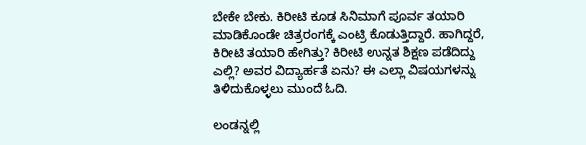ಬೇಕೇ ಬೇಕು. ಕಿರೀಟಿ ಕೂಡ ಸಿನಿಮಾಗೆ ಪೂರ್ವ ತಯಾರಿ ಮಾಡಿಕೊಂಡೇ ಚಿತ್ರರಂಗಕ್ಕೆ ಎಂಟ್ರಿ ಕೊಡುತ್ತಿದ್ದಾರೆ. ಹಾಗಿದ್ದರೆ, ಕಿರೀಟಿ ತಯಾರಿ ಹೇಗಿತ್ತು? ಕಿರೀಟಿ ಉನ್ನತ ಶಿಕ್ಷಣ ಪಡೆದಿದ್ದು ಎಲ್ಲಿ? ಅವರ ವಿದ್ಯಾರ್ಹತೆ ಏನು? ಈ ಎಲ್ಲಾ ವಿಷಯಗಳನ್ನು ತಿಳಿದುಕೊಳ್ಳಲು ಮುಂದೆ ಓದಿ.

ಲಂಡನ್ನಲ್ಲಿ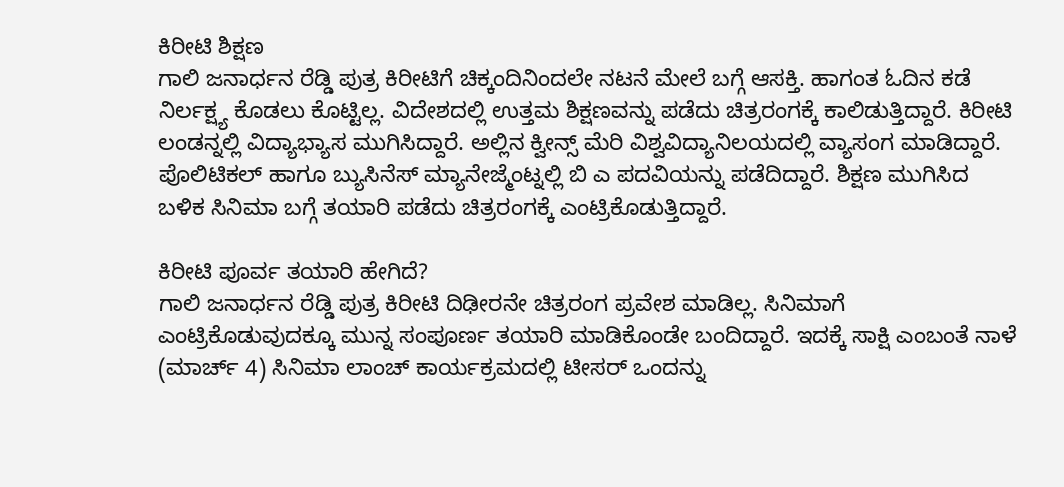ಕಿರೀಟಿ ಶಿಕ್ಷಣ
ಗಾಲಿ ಜನಾರ್ಧನ ರೆಡ್ಡಿ ಪುತ್ರ ಕಿರೀಟಿಗೆ ಚಿಕ್ಕಂದಿನಿಂದಲೇ ನಟನೆ ಮೇಲೆ ಬಗ್ಗೆ ಆಸಕ್ತಿ. ಹಾಗಂತ ಓದಿನ ಕಡೆ ನಿರ್ಲಕ್ಷ್ಯ ಕೊಡಲು ಕೊಟ್ಟಿಲ್ಲ. ವಿದೇಶದಲ್ಲಿ ಉತ್ತಮ ಶಿಕ್ಷಣವನ್ನು ಪಡೆದು ಚಿತ್ರರಂಗಕ್ಕೆ ಕಾಲಿಡುತ್ತಿದ್ದಾರೆ. ಕಿರೀಟಿ ಲಂಡನ್ನಲ್ಲಿ ವಿದ್ಯಾಭ್ಯಾಸ ಮುಗಿಸಿದ್ದಾರೆ. ಅಲ್ಲಿನ ಕ್ವೀನ್ಸ್ ಮೆರಿ ವಿಶ್ವವಿದ್ಯಾನಿಲಯದಲ್ಲಿ ವ್ಯಾಸಂಗ ಮಾಡಿದ್ದಾರೆ. ಪೊಲಿಟಿಕಲ್ ಹಾಗೂ ಬ್ಯುಸಿನೆಸ್ ಮ್ಯಾನೇಜ್ಮೆಂಟ್ನಲ್ಲಿ ಬಿ ಎ ಪದವಿಯನ್ನು ಪಡೆದಿದ್ದಾರೆ. ಶಿಕ್ಷಣ ಮುಗಿಸಿದ ಬಳಿಕ ಸಿನಿಮಾ ಬಗ್ಗೆ ತಯಾರಿ ಪಡೆದು ಚಿತ್ರರಂಗಕ್ಕೆ ಎಂಟ್ರಿಕೊಡುತ್ತಿದ್ದಾರೆ.

ಕಿರೀಟಿ ಪೂರ್ವ ತಯಾರಿ ಹೇಗಿದೆ?
ಗಾಲಿ ಜನಾರ್ಧನ ರೆಡ್ಡಿ ಪುತ್ರ ಕಿರೀಟಿ ದಿಢೀರನೇ ಚಿತ್ರರಂಗ ಪ್ರವೇಶ ಮಾಡಿಲ್ಲ. ಸಿನಿಮಾಗೆ ಎಂಟ್ರಿಕೊಡುವುದಕ್ಕೂ ಮುನ್ನ ಸಂಪೂರ್ಣ ತಯಾರಿ ಮಾಡಿಕೊಂಡೇ ಬಂದಿದ್ದಾರೆ. ಇದಕ್ಕೆ ಸಾಕ್ಷಿ ಎಂಬಂತೆ ನಾಳೆ (ಮಾರ್ಚ್ 4) ಸಿನಿಮಾ ಲಾಂಚ್ ಕಾರ್ಯಕ್ರಮದಲ್ಲಿ ಟೀಸರ್ ಒಂದನ್ನು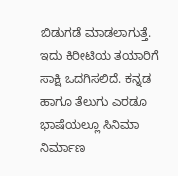ಬಿಡುಗಡೆ ಮಾಡಲಾಗುತ್ತೆ. ಇದು ಕಿರೀಟಿಯ ತಯಾರಿಗೆ ಸಾಕ್ಷಿ ಒದಗಿಸಲಿದೆ. ಕನ್ನಡ ಹಾಗೂ ತೆಲುಗು ಎರಡೂ ಭಾಷೆಯಲ್ಲೂ ಸಿನಿಮಾ ನಿರ್ಮಾಣ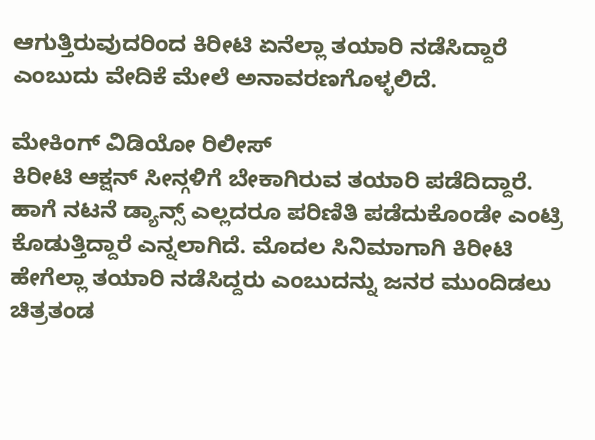ಆಗುತ್ತಿರುವುದರಿಂದ ಕಿರೀಟಿ ಏನೆಲ್ಲಾ ತಯಾರಿ ನಡೆಸಿದ್ದಾರೆ ಎಂಬುದು ವೇದಿಕೆ ಮೇಲೆ ಅನಾವರಣಗೊಳ್ಳಲಿದೆ.

ಮೇಕಿಂಗ್ ವಿಡಿಯೋ ರಿಲೀಸ್
ಕಿರೀಟಿ ಆಕ್ಷನ್ ಸೀನ್ಗಳಿಗೆ ಬೇಕಾಗಿರುವ ತಯಾರಿ ಪಡೆದಿದ್ದಾರೆ. ಹಾಗೆ ನಟನೆ ಡ್ಯಾನ್ಸ್ ಎಲ್ಲದರೂ ಪರಿಣಿತಿ ಪಡೆದುಕೊಂಡೇ ಎಂಟ್ರಿ ಕೊಡುತ್ತಿದ್ದಾರೆ ಎನ್ನಲಾಗಿದೆ. ಮೊದಲ ಸಿನಿಮಾಗಾಗಿ ಕಿರೀಟಿ ಹೇಗೆಲ್ಲಾ ತಯಾರಿ ನಡೆಸಿದ್ದರು ಎಂಬುದನ್ನು ಜನರ ಮುಂದಿಡಲು ಚಿತ್ರತಂಡ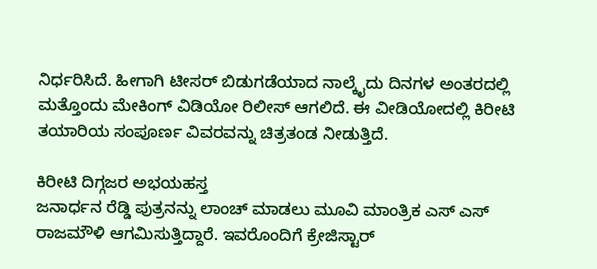ನಿರ್ಧರಿಸಿದೆ. ಹೀಗಾಗಿ ಟೀಸರ್ ಬಿಡುಗಡೆಯಾದ ನಾಲ್ಕೈದು ದಿನಗಳ ಅಂತರದಲ್ಲಿ ಮತ್ತೊಂದು ಮೇಕಿಂಗ್ ವಿಡಿಯೋ ರಿಲೀಸ್ ಆಗಲಿದೆ. ಈ ವೀಡಿಯೋದಲ್ಲಿ ಕಿರೀಟಿ ತಯಾರಿಯ ಸಂಪೂರ್ಣ ವಿವರವನ್ನು ಚಿತ್ರತಂಡ ನೀಡುತ್ತಿದೆ.

ಕಿರೀಟಿ ದಿಗ್ಗಜರ ಅಭಯಹಸ್ತ
ಜನಾರ್ಧನ ರೆಡ್ಡಿ ಪುತ್ರನನ್ನು ಲಾಂಚ್ ಮಾಡಲು ಮೂವಿ ಮಾಂತ್ರಿಕ ಎಸ್ ಎಸ್ ರಾಜಮೌಳಿ ಆಗಮಿಸುತ್ತಿದ್ದಾರೆ. ಇವರೊಂದಿಗೆ ಕ್ರೇಜಿಸ್ಟಾರ್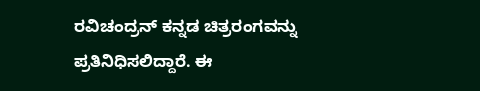ರವಿಚಂದ್ರನ್ ಕನ್ನಡ ಚಿತ್ರರಂಗವನ್ನು ಪ್ರತಿನಿಧಿಸಲಿದ್ದಾರೆ. ಈ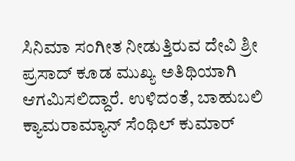ಸಿನಿಮಾ ಸಂಗೀತ ನೀಡುತ್ತಿರುವ ದೇವಿ ಶ್ರೀ ಪ್ರಸಾದ್ ಕೂಡ ಮುಖ್ಯ ಅತಿಥಿಯಾಗಿ ಆಗಮಿಸಲಿದ್ದಾರೆ. ಉಳಿದಂತೆ, ಬಾಹುಬಲಿ ಕ್ಯಾಮರಾಮ್ಯಾನ್ ಸೆಂಥಿಲ್ ಕುಮಾರ್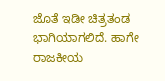ಜೊತೆ ಇಡೀ ಚಿತ್ರತಂಡ ಭಾಗಿಯಾಗಲಿದೆ. ಹಾಗೇ ರಾಜಕೀಯ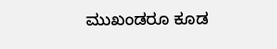ಮುಖಂಡರೂ ಕೂಡ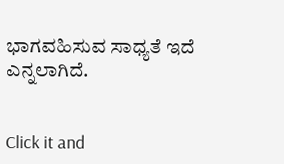ಭಾಗವಹಿಸುವ ಸಾಧ್ಯತೆ ಇದೆ ಎನ್ನಲಾಗಿದೆ.


Click it and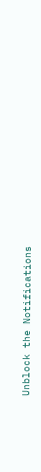Unblock the Notifications